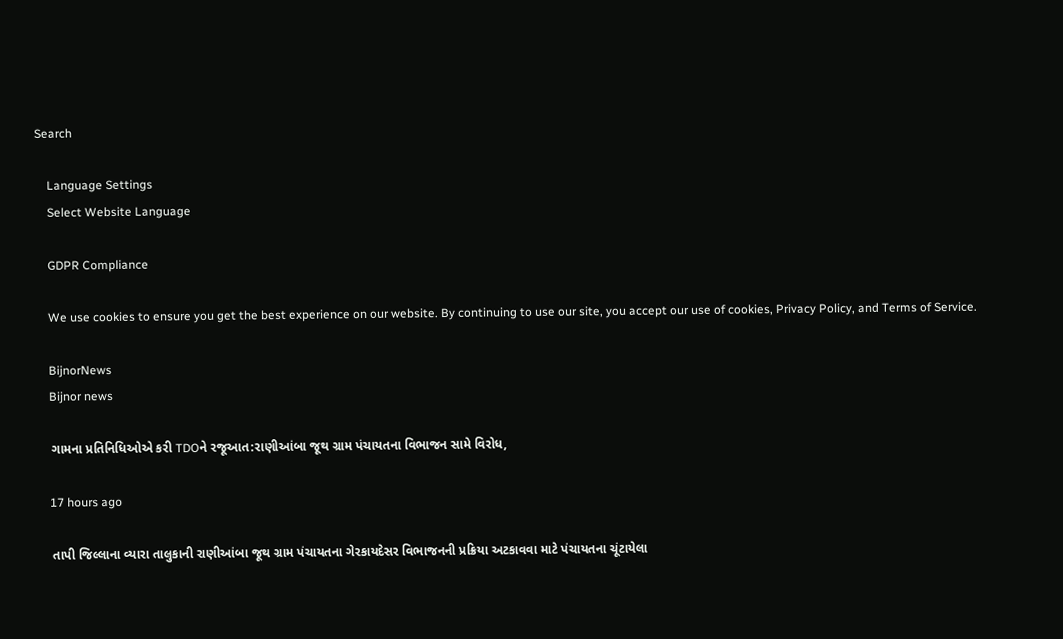Search

    Language Settings
    Select Website Language

    GDPR Compliance

    We use cookies to ensure you get the best experience on our website. By continuing to use our site, you accept our use of cookies, Privacy Policy, and Terms of Service.

    BijnorNews
    Bijnor news

    ગામના પ્રતિનિધિઓએ કરી TDOને રજૂઆત:રાણીઆંબા જૂથ ગ્રામ પંચાયતના વિભાજન સામે વિરોધ,

    17 hours ago

    તાપી જિલ્લાના વ્યારા તાલુકાની રાણીઆંબા જૂથ ગ્રામ પંચાયતના ગેરકાયદેસર વિભાજનની પ્રક્રિયા અટકાવવા માટે પંચાયતના ચૂંટાયેલા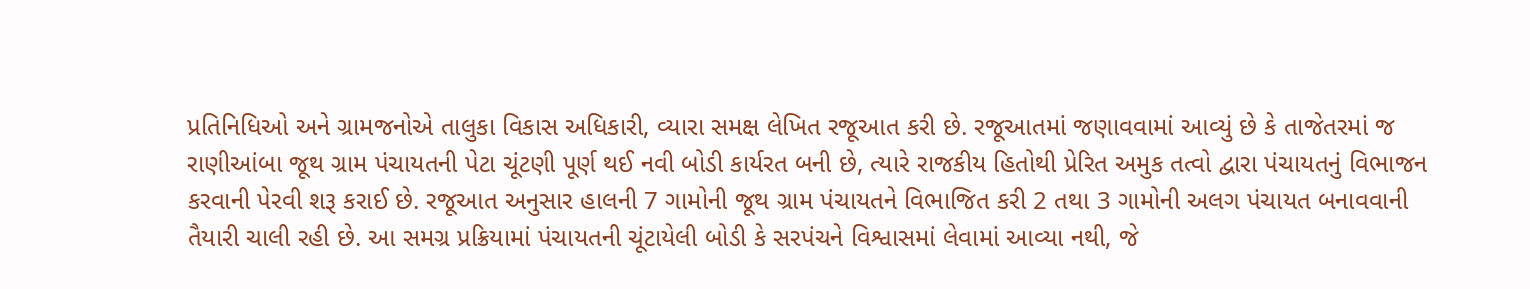પ્રતિનિધિઓ અને ગ્રામજનોએ તાલુકા વિકાસ અધિકારી, વ્યારા સમક્ષ લેખિત રજૂઆત કરી છે. રજૂઆતમાં જણાવવામાં આવ્યું છે કે તાજેતરમાં જ રાણીઆંબા જૂથ ગ્રામ પંચાયતની પેટા ચૂંટણી પૂર્ણ થઈ નવી બોડી કાર્યરત બની છે, ત્યારે રાજકીય હિતોથી પ્રેરિત અમુક તત્વો દ્વારા પંચાયતનું વિભાજન કરવાની પેરવી શરૂ કરાઈ છે. રજૂઆત અનુસાર હાલની 7 ગામોની જૂથ ગ્રામ પંચાયતને વિભાજિત કરી 2 તથા 3 ગામોની અલગ પંચાયત બનાવવાની તૈયારી ચાલી રહી છે. આ સમગ્ર પ્રક્રિયામાં પંચાયતની ચૂંટાયેલી બોડી કે સરપંચને વિશ્વાસમાં લેવામાં આવ્યા નથી, જે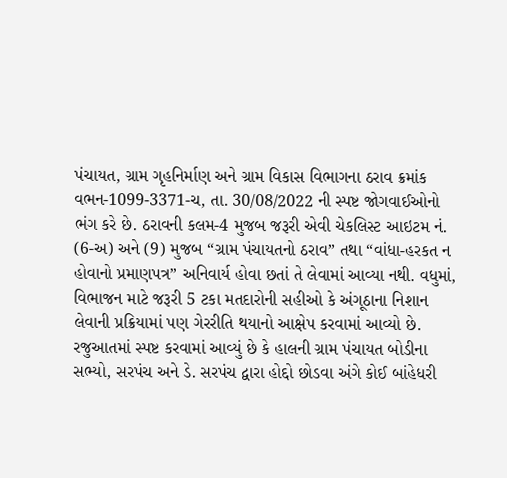પંચાયત, ગ્રામ ગૃહનિર્માણ અને ગ્રામ વિકાસ વિભાગના ઠરાવ ક્રમાંક વભન-1099-3371-ચ, તા. 30/08/2022 ની સ્પષ્ટ જોગવાઈઓનો ભંગ કરે છે. ઠરાવની કલમ-4 મુજબ જરૂરી એવી ચેકલિસ્ટ આઇટમ નં. (6-અ) અને (9) મુજબ “ગ્રામ પંચાયતનો ઠરાવ” તથા “વાંધા-હરકત ન હોવાનો પ્રમાણપત્ર” અનિવાર્ય હોવા છતાં તે લેવામાં આવ્યા નથી. વધુમાં, વિભાજન માટે જરૂરી 5 ટકા મતદારોની સહીઓ કે અંગૂઠાના નિશાન લેવાની પ્રક્રિયામાં પણ ગેરરીતિ થયાનો આક્ષેપ કરવામાં આવ્યો છે. રજુઆતમાં સ્પષ્ટ કરવામાં આવ્યું છે કે હાલની ગ્રામ પંચાયત બોડીના સભ્યો, સરપંચ અને ડે. સરપંચ દ્વારા હોદ્દો છોડવા અંગે કોઈ બાંહેધરી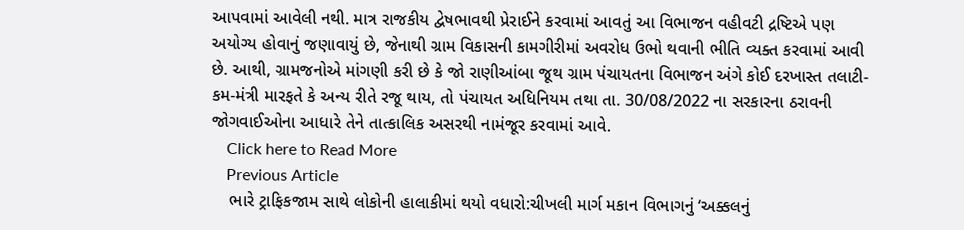આપવામાં આવેલી નથી. માત્ર રાજકીય દ્વેષભાવથી પ્રેરાઈને કરવામાં આવતું આ વિભાજન વહીવટી દ્રષ્ટિએ પણ અયોગ્ય હોવાનું જણાવાયું છે, જેનાથી ગ્રામ વિકાસની કામગીરીમાં અવરોધ ઉભો થવાની ભીતિ વ્યક્ત કરવામાં આવી છે. આથી, ગ્રામજનોએ માંગણી કરી છે કે જો રાણીઆંબા જૂથ ગ્રામ પંચાયતના વિભાજન અંગે કોઈ દરખાસ્ત તલાટી-કમ-મંત્રી મારફતે કે અન્ય રીતે રજૂ થાય, તો પંચાયત અધિનિયમ તથા તા. 30/08/2022 ના સરકારના ઠરાવની જોગવાઈઓના આધારે તેને તાત્કાલિક અસરથી નામંજૂર કરવામાં આવે.
    Click here to Read More
    Previous Article
    ભારે ટ્રાફિકજામ સાથે લોકોની હાલાકીમાં થયો વધારો:ચીખલી માર્ગ મકાન વિભાગનું ‘અક્કલનું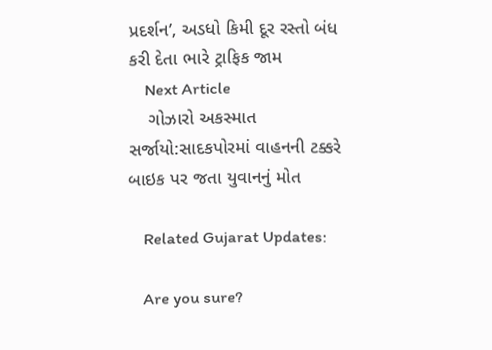પ્રદર્શન’, અડધો કિમી દૂર રસ્તો બંધ કરી દેતા ભારે ટ્રાફિક જામ
    Next Article
    ગોઝારો અકસ્માત સર્જાયો:સાદકપોરમાં વાહનની ટક્કરે બાઇક પર જતા યુવાનનું મોત

    Related Gujarat Updates:

    Are you sure?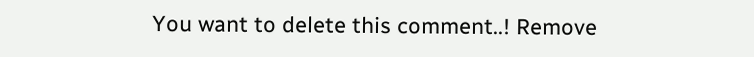You want to delete this comment..! Remove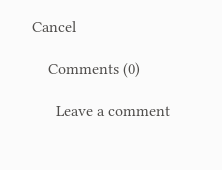Cancel

    Comments (0)

      Leave a comment